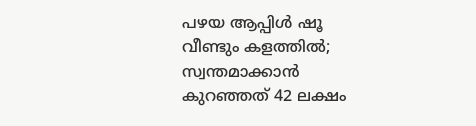പഴയ ആപ്പിൾ ഷൂ വീണ്ടും കളത്തിൽ; സ്വന്തമാക്കാൻ കുറഞ്ഞത് 42 ലക്ഷം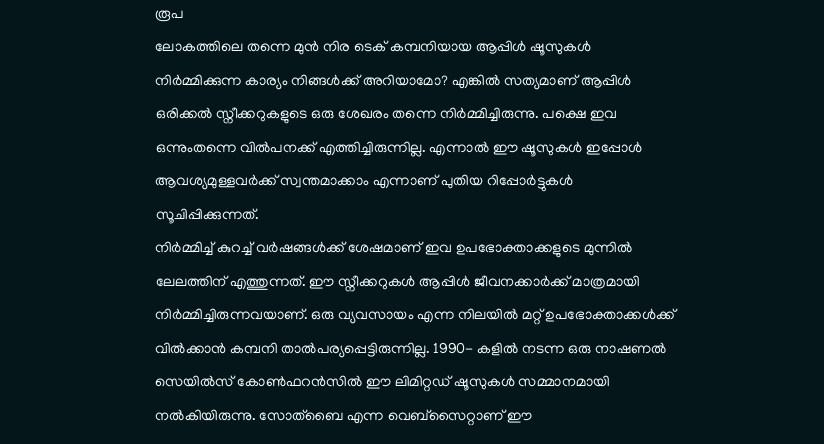രൂപ
ലോകത്തിലെ തന്നെ മുൻ നിര ടെക് കമ്പനിയായ ആപ്പിൾ ഷൂസുകൾ നിർമ്മിക്കുന്ന കാര്യം നിങ്ങൾക്ക് അറിയാമോ? എങ്കിൽ സത്യമാണ് ആപ്പിൾ ഒരിക്കൽ സ്നീക്കറുകളുടെ ഒരു ശേഖരം തന്നെ നിർമ്മിച്ചിരുന്നു. പക്ഷെ ഇവ ഒന്നുംതന്നെ വിൽപനക്ക് എത്തിച്ചിരുന്നില്ല. എന്നാൽ ഈ ഷൂസുകൾ ഇപ്പോൾ ആവശ്യമുള്ളവർക്ക് സ്വന്തമാക്കാം എന്നാണ് പുതിയ റിപ്പോർട്ടുകൾ സൂചിപ്പിക്കുന്നത്.
നിർമ്മിച്ച് കുറച്ച് വർഷങ്ങൾക്ക് ശേഷമാണ് ഇവ ഉപഭോക്താക്കളുടെ മുന്നിൽ ലേലത്തിന് എത്തുന്നത്. ഈ സ്നീക്കറുകൾ ആപ്പിൾ ജീവനക്കാർക്ക് മാത്രമായി നിർമ്മിച്ചിരുന്നവയാണ്. ഒരു വ്യവസായം എന്ന നിലയിൽ മറ്റ് ഉപഭോക്താക്കൾക്ക് വിൽക്കാൻ കമ്പനി താൽപര്യപ്പെട്ടിരുന്നില്ല. 1990- കളിൽ നടന്ന ഒരു നാഷണൽ സെയിൽസ് കോൺഫറൻസിൽ ഈ ലിമിറ്റഡ് ഷൂസുകൾ സമ്മാനമായി നൽകിയിരുന്നു. സോത്ബൈ എന്ന വെബ്സൈറ്റാണ് ഈ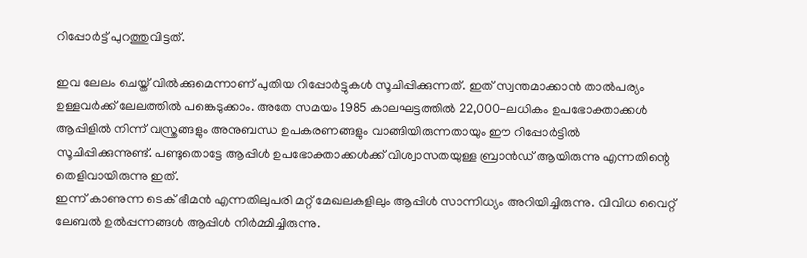റിപ്പോർട്ട് പുറത്തുവിട്ടത്.

ഇവ ലേലം ചെയ്ത് വിൽക്കുമെന്നാണ് പുതിയ റിപ്പോർട്ടുകൾ സൂചിപ്പിക്കുന്നത്. ഇത് സ്വന്തമാക്കാൻ താൽപര്യം ഉള്ളവർക്ക് ലേലത്തിൽ പങ്കെടുക്കാം. അതേ സമയം 1985 കാലഘട്ടത്തിൽ 22,000-ലധികം ഉപഭോക്താക്കൾ ആപ്പിളിൽ നിന്ന് വസ്ത്രങ്ങളും അനുബന്ധ ഉപകരണങ്ങളും വാങ്ങിയിരുന്നതായും ഈ റിപ്പോർട്ടിൽ സൂചിപ്പിക്കുന്നുണ്ട്. പണ്ടുതൊട്ടേ ആപ്പിൾ ഉപഭോക്താക്കൾക്ക് വിശ്വാസതയുള്ള ബ്രാൻഡ് ആയിരുന്നു എന്നതിന്റെ തെളിവായിരുന്നു ഇത്.
ഇന്ന് കാണുന്ന ടെക് ഭീമൻ എന്നതിലുപരി മറ്റ് മേഖലകളിലും ആപ്പിൾ സാന്നിധ്യം അറിയിച്ചിരുന്നു. വിവിധ വൈറ്റ് ലേബൽ ഉൽപ്പന്നങ്ങൾ ആപ്പിൾ നിർമ്മിച്ചിരുന്നു.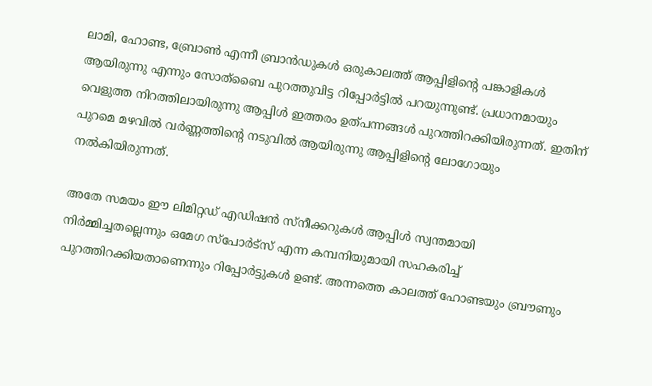ലാമി, ഹോണ്ട, ബ്രോൺ എന്നീ ബ്രാൻഡുകൾ ഒരുകാലത്ത് ആപ്പിളിന്റെ പങ്കാളികൾ ആയിരുന്നു എന്നും സോത്ബൈ പുറത്തുവിട്ട റിപ്പോർട്ടിൽ പറയുന്നുണ്ട്. പ്രധാനമായും വെളുത്ത നിറത്തിലായിരുന്നു ആപ്പിൾ ഇത്തരം ഉത്പന്നങ്ങൾ പുറത്തിറക്കിയിരുന്നത്. ഇതിന് പുറമെ മഴവിൽ വർണ്ണത്തിന്റെ നടുവിൽ ആയിരുന്നു ആപ്പിളിന്റെ ലോഗോയും നൽകിയിരുന്നത്.

അതേ സമയം ഈ ലിമിറ്റഡ് എഡിഷൻ സ്നീക്കറുകൾ ആപ്പിൾ സ്വന്തമായി നിർമ്മിച്ചതല്ലെന്നും ഒമേഗ സ്പോർട്സ് എന്ന കമ്പനിയുമായി സഹകരിച്ച് പുറത്തിറക്കിയതാണെന്നും റിപ്പോർട്ടുകൾ ഉണ്ട്. അന്നത്തെ കാലത്ത് ഹോണ്ടയും ബ്രൗണും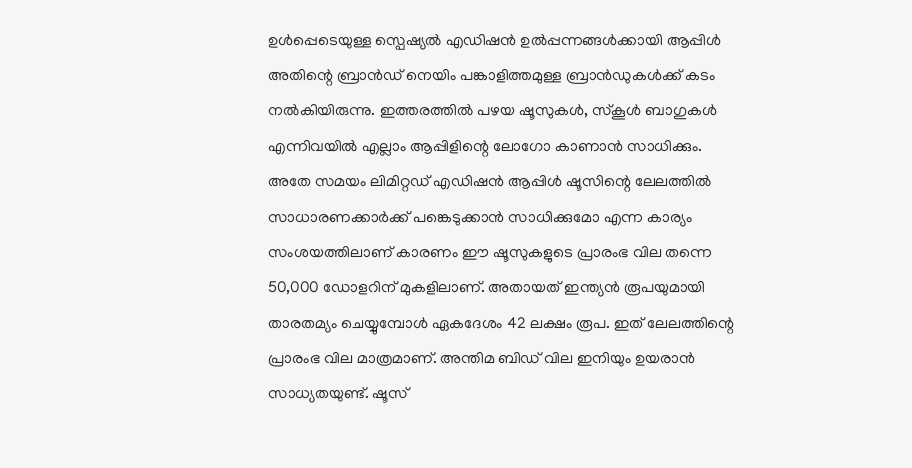ഉൾപ്പെടെയുള്ള സ്പെഷ്യൽ എഡിഷൻ ഉൽപ്പന്നങ്ങൾക്കായി ആപ്പിൾ അതിന്റെ ബ്രാൻഡ് നെയിം പങ്കാളിത്തമുള്ള ബ്രാൻഡുകൾക്ക് കടം നൽകിയിരുന്നു. ഇത്തരത്തിൽ പഴയ ഷൂസുകൾ, സ്കൂൾ ബാഗുകൾ എന്നിവയിൽ എല്ലാം ആപ്പിളിന്റെ ലോഗോ കാണാൻ സാധിക്കും.
അതേ സമയം ലിമിറ്റഡ് എഡിഷൻ ആപ്പിൾ ഷൂസിന്റെ ലേലത്തിൽ സാധാരണക്കാർക്ക് പങ്കെടുക്കാൻ സാധിക്കുമോ എന്ന കാര്യം സംശയത്തിലാണ് കാരണം ഈ ഷൂസുകളുടെ പ്രാരംഭ വില തന്നെ 50,000 ഡോളറിന് മുകളിലാണ്. അതായത് ഇന്ത്യൻ രൂപയുമായി താരതമ്യം ചെയ്യുമ്പോൾ ഏകദേശം 42 ലക്ഷം രൂപ. ഇത് ലേലത്തിന്റെ പ്രാരംഭ വില മാത്രമാണ്. അന്തിമ ബിഡ് വില ഇനിയും ഉയരാൻ സാധ്യതയുണ്ട്. ഷൂസ്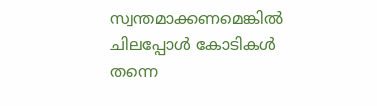സ്വന്തമാക്കണമെങ്കിൽ ചിലപ്പോൾ കോടികൾ തന്നെ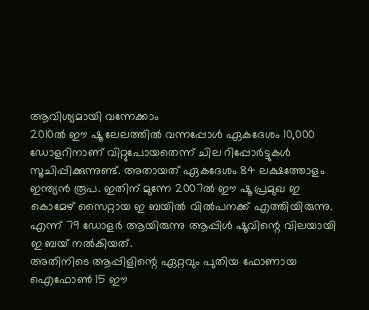ആവിശ്യമായി വന്നേക്കാം
2010ൽ ഈ ഷൂ ലേലത്തിൽ വന്നപ്പോൾ ഏകദേശം 10,000 ഡോളറിനാണ് വിറ്റുപോയതെന്ന് ചില റിപ്പോർട്ടുകൾ സൂചിപ്പിക്കുന്നുണ്ട്. അതായത് ഏകദേശം 84 ലക്ഷത്തോളം ഇന്ത്യൻ രൂപ. ഇതിന് മുന്നേ 2007ൽ ഈ ഷൂ പ്രമുഖ ഇ കൊമേഴ് സൈറ്റായ ഇ ബയിൽ വിൽപനക്ക് എത്തിയിരുന്നു. എന്ന് 79 ഡോളർ ആയിരുന്നു ആപ്പിൾ ഷൂവിന്റെ വിലയായി ഇ ബയ് നൽകിയത്.
അതിനിടെ ആപ്പിളിന്റെ ഏറ്റവും പുതിയ ഫോണായ ഐഫോൺ 15 ഈ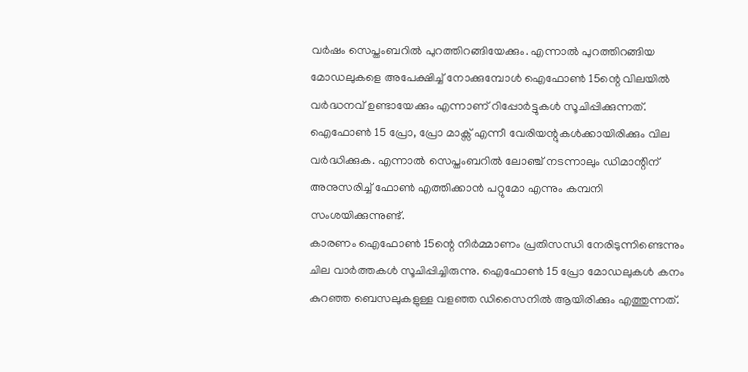വർഷം സെപ്തംബറിൽ പുറത്തിറങ്ങിയേക്കും. എന്നാൽ പുറത്തിറങ്ങിയ മോഡലുകളെ അപേക്ഷിച്ച് നോക്കുമ്പോൾ ഐഫോൺ 15ന്റെ വിലയിൽ വർദ്ധനവ് ഉണ്ടായേക്കും എന്നാണ് റിപ്പോർട്ടുകൾ സൂചിപ്പിക്കുന്നത്. ഐഫോൺ 15 പ്രോ, പ്രോ മാക്സ് എന്നീ വേരിയന്റുകൾക്കായിരിക്കും വില വർദ്ധിക്കുക. എന്നാൽ സെപ്തംബറിൽ ലോഞ്ച് നടന്നാലും ഡിമാന്റിന് അനുസരിച്ച് ഫോൺ എത്തിക്കാൻ പറ്റുമോ എന്നും കമ്പനി സംശയിക്കുന്നുണ്ട്.
കാരണം ഐഫോൺ 15ന്റെ നിർമ്മാണം പ്രതിസന്ധി നേരിടുന്നിണ്ടെന്നും ചില വാർത്തകൾ സൂചിപ്പിച്ചിരുന്നു. ഐഫോൺ 15 പ്രോ മോഡലുകൾ കനം കുറഞ്ഞ ബെസലുകളുള്ള വളഞ്ഞ ഡിസൈനിൽ ആയിരിക്കും എത്തുന്നത്.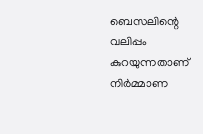ബെസലിന്റെ വലിപ്പം കുറയുന്നതാണ് നിർമ്മാണ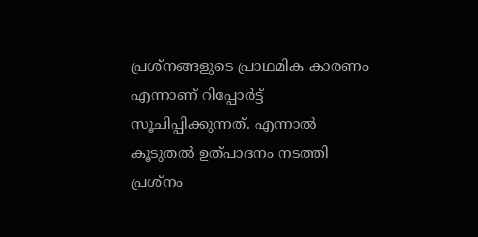പ്രശ്നങ്ങളുടെ പ്രാഥമിക കാരണം എന്നാണ് റിപ്പോർട്ട് സൂചിപ്പിക്കുന്നത്. എന്നാൽ കൂടുതൽ ഉത്പാദനം നടത്തി പ്രശ്നം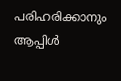പരിഹരിക്കാനും ആപ്പിൾ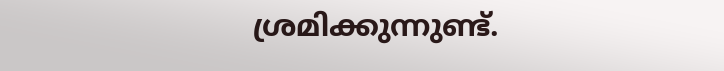ശ്രമിക്കുന്നുണ്ട്.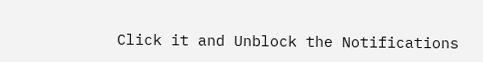Click it and Unblock the Notifications